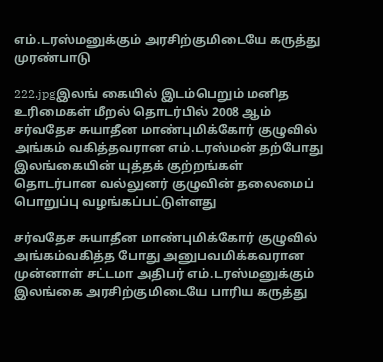எம்.டரஸ்மனுக்கும் அரசிற்குமிடையே கருத்து முரண்பாடு

222.jpgஇலங் கையில் இடம்பெறும் மனித உரிமைகள் மீறல் தொடர்பில் 2008 ஆம் சர்வதேச சுயாதீன மாண்புமிக்கோர் குழுவில் அங்கம் வகித்தவரான எம்.டரஸ்மன் தற்போது இலங்கையின் யுத்தக் குற்றங்கள் தொடர்பான வல்லுனர் குழுவின் தலைமைப் பொறுப்பு வழங்கப்பட்டுள்ளது

சர்வதேச சுயாதீன மாண்புமிக்கோர் குழுவில் அங்கம்வகித்த போது அனுபவமிக்கவரான முன்னாள் சட்டமா அதிபர் எம்.டரஸ்மனுக்கும் இலங்கை அரசிற்குமிடையே பாரிய கருத்து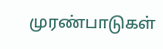முரண்பாடுகள்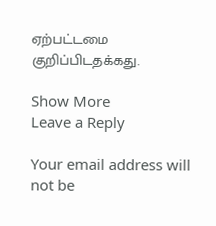ஏற்பட்டமை குறிப்பிடதக்கது.

Show More
Leave a Reply

Your email address will not be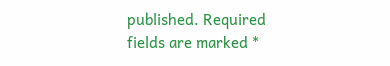published. Required fields are marked *